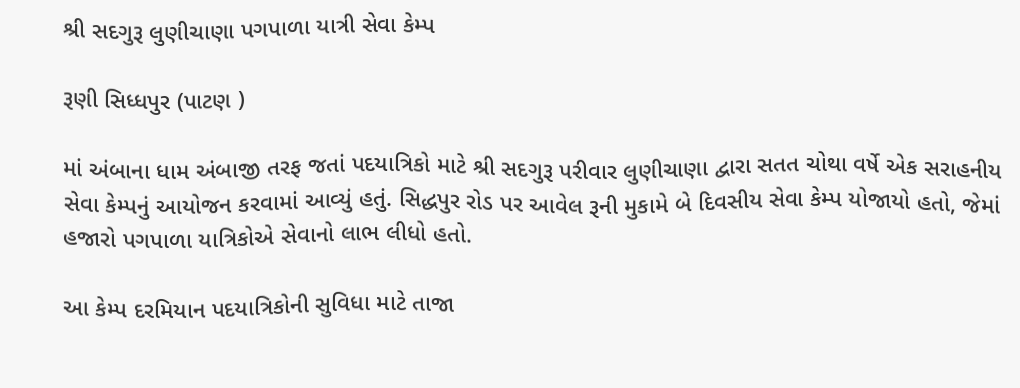શ્રી સદગુરૂ લુણીચાણા પગપાળા યાત્રી સેવા કેમ્પ

રૂણી સિધ્ધપુર (પાટણ )

માં અંબાના ધામ અંબાજી તરફ જતાં પદયાત્રિકો માટે શ્રી સદગુરૂ પરીવાર લુણીચાણા દ્વારા સતત ચોથા વર્ષે એક સરાહનીય સેવા કેમ્પનું આયોજન કરવામાં આવ્યું હતું. સિદ્ધપુર રોડ પર આવેલ રૂની મુકામે બે દિવસીય સેવા કેમ્પ યોજાયો હતો, જેમાં હજારો પગપાળા યાત્રિકોએ સેવાનો લાભ લીધો હતો.

આ કેમ્પ દરમિયાન પદયાત્રિકોની સુવિધા માટે તાજા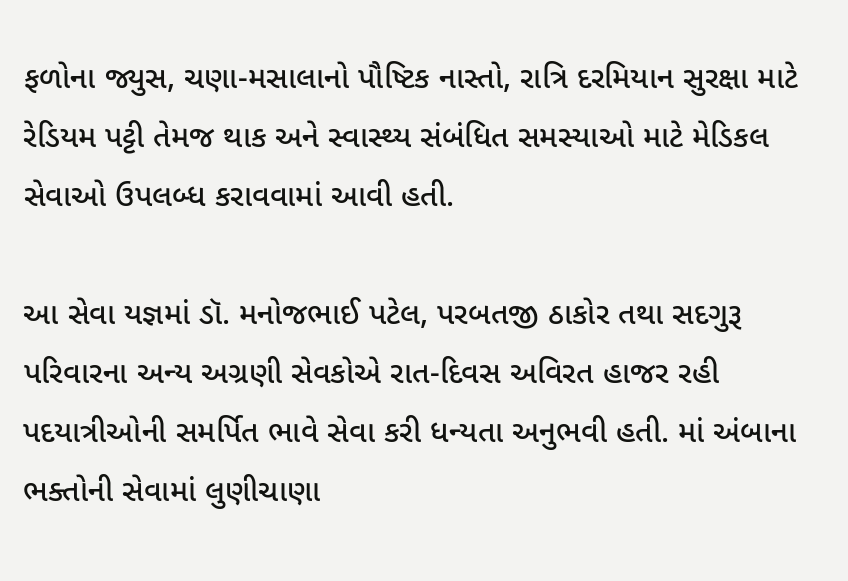ફળોના જ્યુસ, ચણા-મસાલાનો પૌષ્ટિક નાસ્તો, રાત્રિ દરમિયાન સુરક્ષા માટે રેડિયમ પટ્ટી તેમજ થાક અને સ્વાસ્થ્ય સંબંધિત સમસ્યાઓ માટે મેડિકલ સેવાઓ ઉપલબ્ધ કરાવવામાં આવી હતી.

આ સેવા યજ્ઞમાં ડૉ. મનોજભાઈ પટેલ, પરબતજી ઠાકોર તથા સદગુરૂ પરિવારના અન્ય અગ્રણી સેવકોએ રાત-દિવસ અવિરત હાજર રહી પદયાત્રીઓની સમર્પિત ભાવે સેવા કરી ધન્યતા અનુભવી હતી. માં અંબાના ભક્તોની સેવામાં લુણીચાણા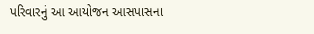પરિવારનું આ આયોજન આસપાસના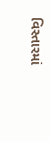વિસ્તારમાં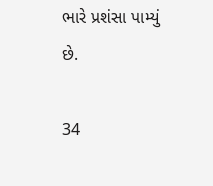ભારે પ્રશંસા પામ્યું છે.

34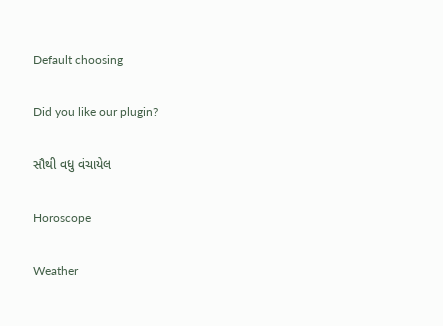Default choosing

Did you like our plugin?

સૌથી વધુ વંચાયેલ

Horoscope

Weather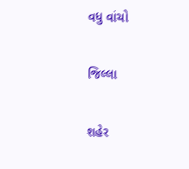વધુ વાંચો

જિલ્લા

શહેર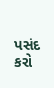પસંદ કરો